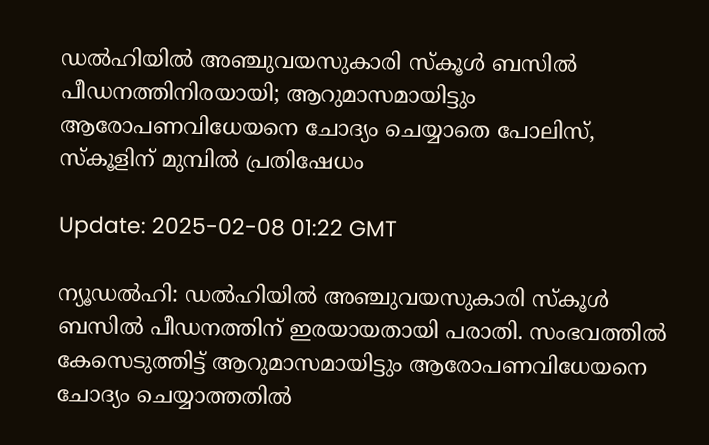ഡല്‍ഹിയില്‍ അഞ്ചുവയസുകാരി സ്‌കൂള്‍ ബസില്‍ പീഡനത്തിനിരയായി; ആറുമാസമായിട്ടും ആരോപണവിധേയനെ ചോദ്യം ചെയ്യാതെ പോലിസ്, സ്‌കൂളിന് മുമ്പില്‍ പ്രതിഷേധം

Update: 2025-02-08 01:22 GMT

ന്യൂഡല്‍ഹി: ഡല്‍ഹിയില്‍ അഞ്ചുവയസുകാരി സ്‌കൂള്‍ ബസില്‍ പീഡനത്തിന് ഇരയായതായി പരാതി. സംഭവത്തില്‍ കേസെടുത്തിട്ട് ആറുമാസമായിട്ടും ആരോപണവിധേയനെ ചോദ്യം ചെയ്യാത്തതില്‍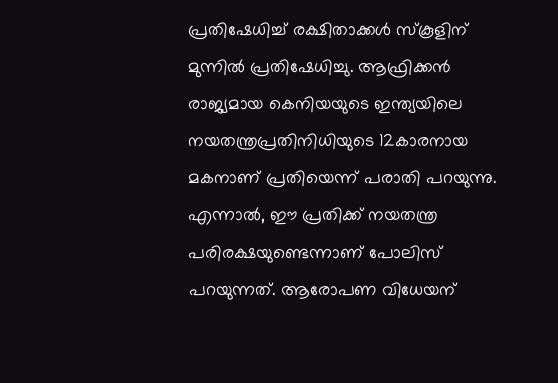പ്രതിഷേധിച്ച് രക്ഷിതാക്കള്‍ സ്‌കൂളിന് മുന്നില്‍ പ്രതിഷേധിച്ചു. ആഫ്രിക്കന്‍ രാജ്യമായ കെനിയയുടെ ഇന്ത്യയിലെ നയതന്ത്രപ്രതിനിധിയുടെ 12കാരനായ മകനാണ് പ്രതിയെന്ന് പരാതി പറയുന്നു. എന്നാല്‍, ഈ പ്രതിക്ക് നയതന്ത്ര പരിരക്ഷയുണ്ടെന്നാണ് പോലിസ് പറയുന്നത്. ആരോപണ വിധേയന്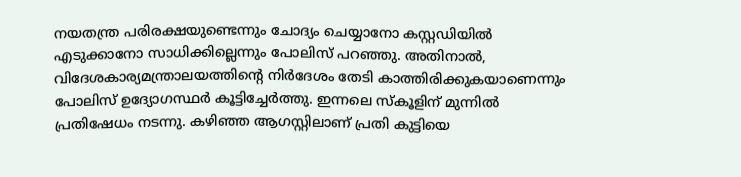നയതന്ത്ര പരിരക്ഷയുണ്ടെന്നും ചോദ്യം ചെയ്യാനോ കസ്റ്റഡിയില്‍ എടുക്കാനോ സാധിക്കില്ലെന്നും പോലിസ് പറഞ്ഞു. അതിനാല്‍, വിദേശകാര്യമന്ത്രാലയത്തിന്റെ നിര്‍ദേശം തേടി കാത്തിരിക്കുകയാണെന്നും പോലിസ് ഉദ്യോഗസ്ഥര്‍ കൂട്ടിച്ചേര്‍ത്തു. ഇന്നലെ സ്‌കൂളിന് മുന്നില്‍ പ്രതിഷേധം നടന്നു. കഴിഞ്ഞ ആഗസ്റ്റിലാണ് പ്രതി കുട്ടിയെ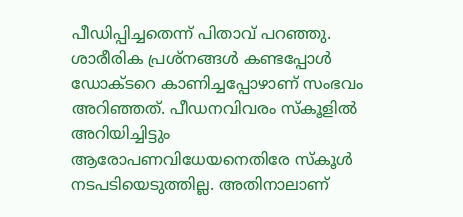പീഡിപ്പിച്ചതെന്ന് പിതാവ് പറഞ്ഞു. ശാരീരിക പ്രശ്‌നങ്ങള്‍ കണ്ടപ്പോള്‍ ഡോക്ടറെ കാണിച്ചപ്പോഴാണ് സംഭവം അറിഞ്ഞത്. പീഡനവിവരം സ്‌കൂളില്‍ അറിയിച്ചിട്ടും ആരോപണവിധേയനെതിരേ സ്‌കൂള്‍ നടപടിയെടുത്തില്ല. അതിനാലാണ്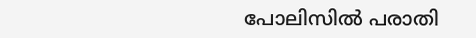പോലിസില്‍ പരാതി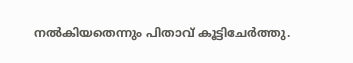നല്‍കിയതെന്നും പിതാവ് കൂട്ടിചേര്‍ത്തു.